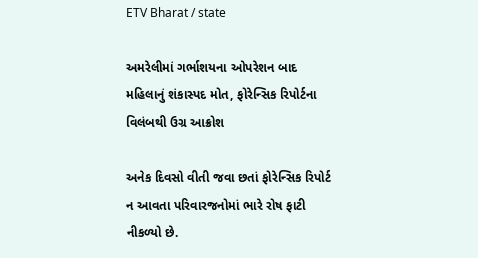ETV Bharat / state

અમરેલીમાં ગર્ભાશયના ઓપરેશન બાદ મહિલાનું શંકાસ્પદ મોત, ફોરેન્સિક રિપોર્ટના વિલંબથી ઉગ્ર આક્રોશ

અનેક દિવસો વીતી જવા છતાં ફોરેન્સિક રિપોર્ટ ન આવતા પરિવારજનોમાં ભારે રોષ ફાટી નીકળ્યો છે.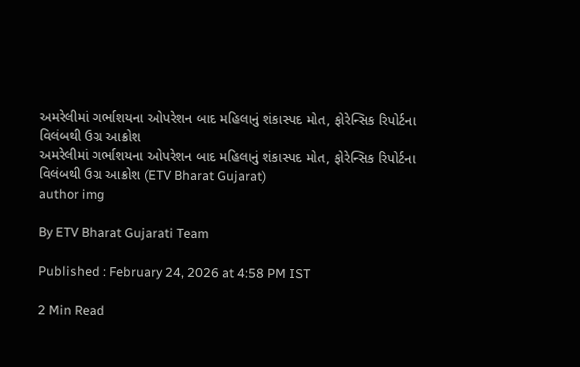અમરેલીમાં ગર્ભાશયના ઓપરેશન બાદ મહિલાનું શંકાસ્પદ મોત, ફોરેન્સિક રિપોર્ટના વિલંબથી ઉગ્ર આક્રોશ
અમરેલીમાં ગર્ભાશયના ઓપરેશન બાદ મહિલાનું શંકાસ્પદ મોત, ફોરેન્સિક રિપોર્ટના વિલંબથી ઉગ્ર આક્રોશ (ETV Bharat Gujarat)
author img

By ETV Bharat Gujarati Team

Published : February 24, 2026 at 4:58 PM IST

2 Min Read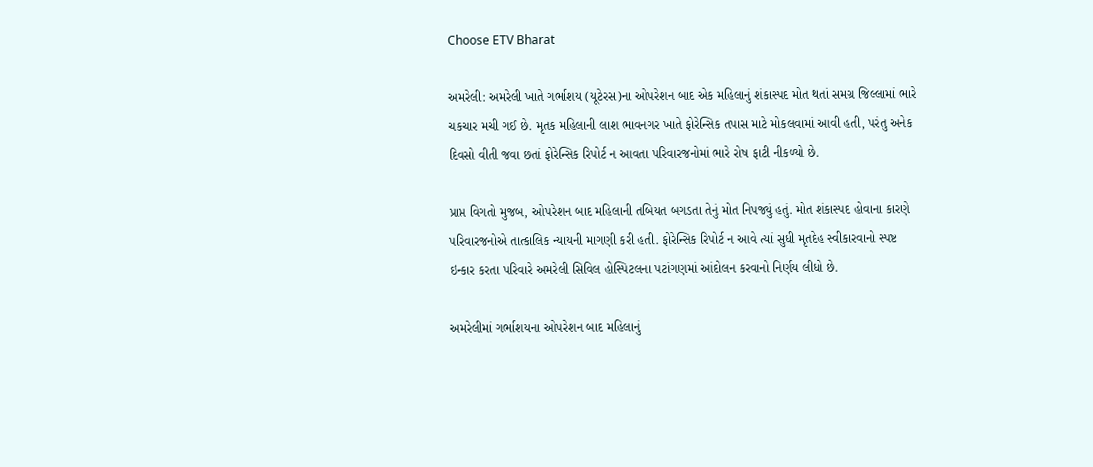Choose ETV Bharat

અમરેલી: અમરેલી ખાતે ગર્ભાશય (યૂટેરસ)ના ઓપરેશન બાદ એક મહિલાનું શંકાસ્પદ મોત થતાં સમગ્ર જિલ્લામાં ભારે ચકચાર મચી ગઈ છે. મૃતક મહિલાની લાશ ભાવનગર ખાતે ફોરેન્સિક તપાસ માટે મોકલવામાં આવી હતી, પરંતુ અનેક દિવસો વીતી જવા છતાં ફોરેન્સિક રિપોર્ટ ન આવતા પરિવારજનોમાં ભારે રોષ ફાટી નીકળ્યો છે.

પ્રાપ્ત વિગતો મુજબ, ઓપરેશન બાદ મહિલાની તબિયત બગડતા તેનું મોત નિપજ્યું હતું. મોત શંકાસ્પદ હોવાના કારણે પરિવારજનોએ તાત્કાલિક ન્યાયની માગણી કરી હતી. ફોરેન્સિક રિપોર્ટ ન આવે ત્યાં સુધી મૃતદેહ સ્વીકારવાનો સ્પષ્ટ ઇન્કાર કરતા પરિવારે અમરેલી સિવિલ હોસ્પિટલના પટાંગણમાં આંદોલન કરવાનો નિર્ણય લીધો છે.

અમરેલીમાં ગર્ભાશયના ઓપરેશન બાદ મહિલાનું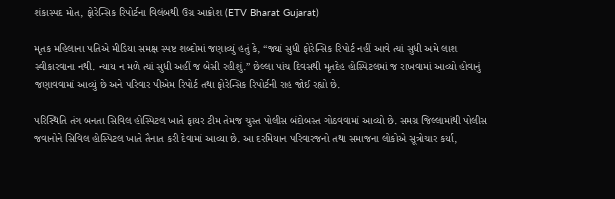શંકાસ્પદ મોત, ફોરેન્સિક રિપોર્ટના વિલંબથી ઉગ્ર આક્રોશ (ETV Bharat Gujarat)

મૃતક મહિલાના પતિએ મીડિયા સમક્ષ સ્પષ્ટ શબ્દોમાં જણાવ્યું હતું કે, “જ્યાં સુધી ફોરેન્સિક રિપોર્ટ નહીં આવે ત્યાં સુધી અમે લાશ સ્વીકારવાના નથી. ન્યાય ન મળે ત્યાં સુધી અહીં જ બેસી રહીશું.” છેલ્લા પાંચ દિવસથી મૃતદેહ હોસ્પિટલમાં જ રાખવામાં આવ્યો હોવાનું જણાવવામાં આવ્યું છે અને પરિવાર પીએમ રિપોર્ટ તથા ફોરેન્સિક રિપોર્ટની રાહ જોઈ રહ્યો છે.

પરિસ્થિતિ તંગ બનતા સિવિલ હોસ્પિટલ ખાતે ફાયર ટીમ તેમજ ચુસ્ત પોલીસ બંદોબસ્ત ગોઠવવામાં આવ્યો છે. સમગ્ર જિલ્લામાંથી પોલીસ જવાનોને સિવિલ હોસ્પિટલ ખાતે તૈનાત કરી દેવામાં આવ્યા છે. આ દરમિયાન પરિવારજનો તથા સમાજના લોકોએ સૂત્રોચાર કર્યા,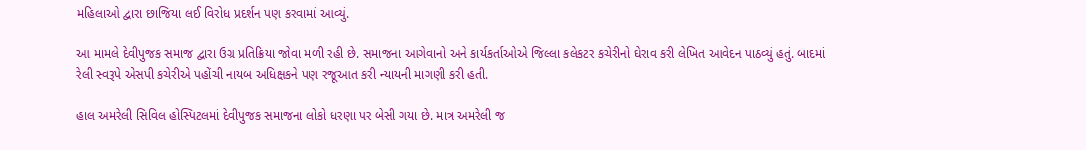મહિલાઓ દ્વારા છાજિયા લઈ વિરોધ પ્રદર્શન પણ કરવામાં આવ્યું.

આ મામલે દેવીપુજક સમાજ દ્વારા ઉગ્ર પ્રતિક્રિયા જોવા મળી રહી છે. સમાજના આગેવાનો અને કાર્યકર્તાઓએ જિલ્લા કલેકટર કચેરીનો ઘેરાવ કરી લેખિત આવેદન પાઠવ્યું હતું. બાદમાં રેલી સ્વરૂપે એસપી કચેરીએ પહોંચી નાયબ અધિક્ષકને પણ રજૂઆત કરી ન્યાયની માગણી કરી હતી.

હાલ અમરેલી સિવિલ હોસ્પિટલમાં દેવીપુજક સમાજના લોકો ધરણા પર બેસી ગયા છે. માત્ર અમરેલી જ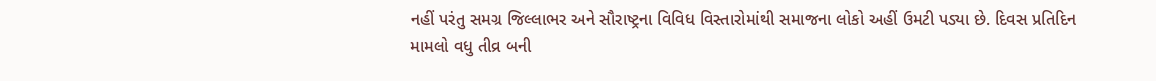નહીં પરંતુ સમગ્ર જિલ્લાભર અને સૌરાષ્ટ્રના વિવિધ વિસ્તારોમાંથી સમાજના લોકો અહીં ઉમટી પડ્યા છે. દિવસ પ્રતિદિન મામલો વધુ તીવ્ર બની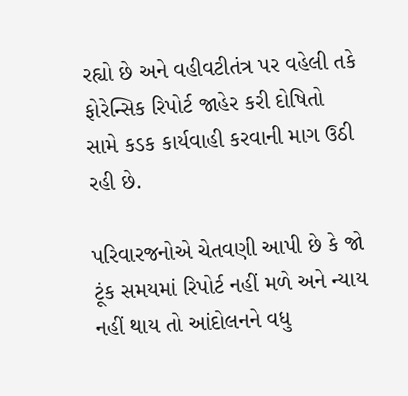રહ્યો છે અને વહીવટીતંત્ર પર વહેલી તકે ફોરેન્સિક રિપોર્ટ જાહેર કરી દોષિતો સામે કડક કાર્યવાહી કરવાની માગ ઉઠી રહી છે.

પરિવારજનોએ ચેતવણી આપી છે કે જો ટૂંક સમયમાં રિપોર્ટ નહીં મળે અને ન્યાય નહીં થાય તો આંદોલનને વધુ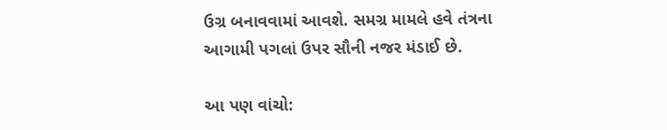ઉગ્ર બનાવવામાં આવશે. સમગ્ર મામલે હવે તંત્રના આગામી પગલાં ઉપર સૌની નજર મંડાઈ છે.

આ પણ વાંચો: